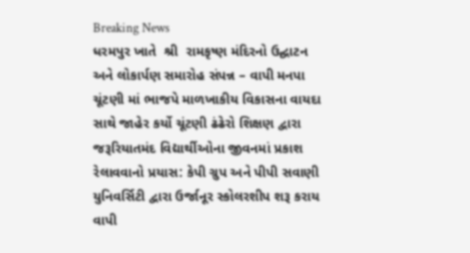Breaking News
ધરમપુર ખાતે  શ્રી  રામકૃષ્ણ મંદિરનો ઉદ્ઘાટન અને લોકાર્પણ સમારોહ સંપન્ન – વાપી મનપા ચૂંટણી માં ભાજપે માળખાકીય વિકાસના વાયદા સાથે જાહેર કર્યો ચૂંટણી ઢંઢેરો શિક્ષણ દ્વારા જરૂરિયાતમંદ વિદ્યાર્થીઓના જીવનમાં પ્રકાશ રેલાવવાનો પ્રયાસ: કેપી ગ્રુપ અને પીપી સવાણી યુનિવર્સિટી દ્વારા ઉર્જાનૂર સ્કોલરશીપ શરૂ કરાય વાપી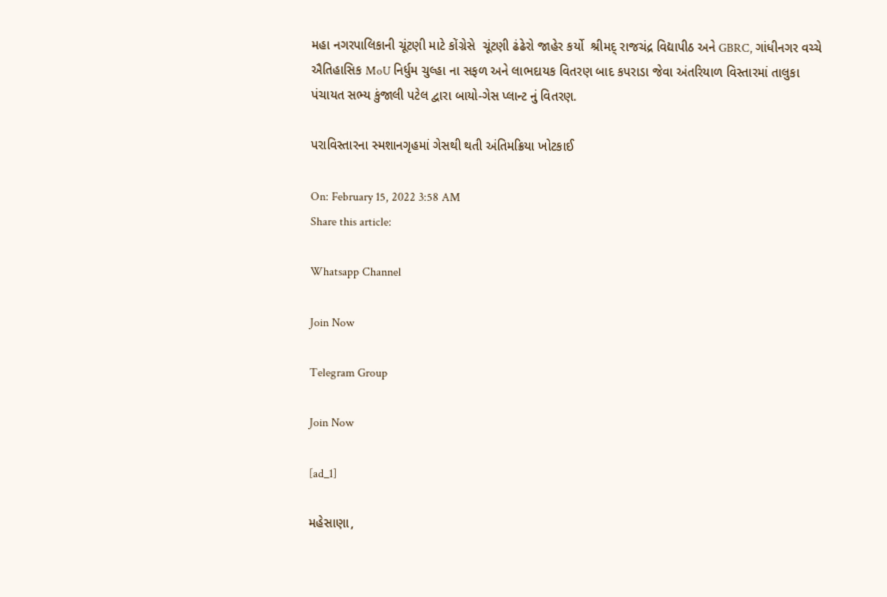મહા નગરપાલિકાની ચૂંટણી માટે કોંગ્રેસે  ચૂંટણી ઢંઢેરો જાહેર કર્યો  શ્રીમદ્ રાજચંદ્ર વિદ્યાપીઠ અને GBRC, ગાંધીનગર વચ્ચે ઐતિહાસિક MoU નિર્ધુમ ચુલ્હા ના સફળ અને લાભદાયક વિતરણ બાદ કપરાડા જેવા અંતરિયાળ વિસ્તારમાં તાલુકા પંચાયત સભ્ય કુંજાલી પટેલ દ્વારા બાયો-ગેસ પ્લાન્ટ નું વિતરણ.

પરાવિસ્તારના સ્મશાનગૃહમાં ગેસથી થતી અંતિમક્રિયા ખોટકાઈ

On: February 15, 2022 3:58 AM
Share this article:

Whatsapp Channel

Join Now

Telegram Group

Join Now

[ad_1]

મહેસાણા,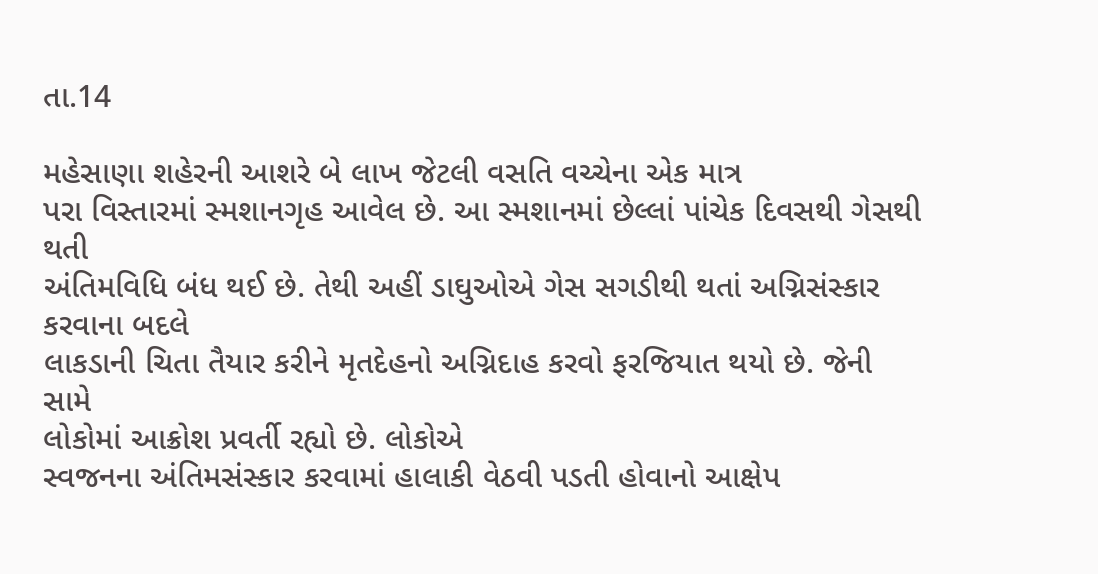તા.14

મહેસાણા શહેરની આશરે બે લાખ જેટલી વસતિ વચ્ચેના એક માત્ર
પરા વિસ્તારમાં સ્મશાનગૃહ આવેલ છે. આ સ્મશાનમાં છેલ્લાં પાંચેક દિવસથી ગેસથી થતી
અંતિમવિધિ બંધ થઈ છે. તેથી અહીં ડાઘુઓએ ગેસ સગડીથી થતાં અગ્નિસંસ્કાર કરવાના બદલે
લાકડાની ચિતા તૈયાર કરીને મૃતદેહનો અગ્નિદાહ કરવો ફરજિયાત થયો છે. જેની સામે
લોકોમાં આક્રોશ પ્રવર્તી રહ્યો છે. લોકોએ
સ્વજનના અંતિમસંસ્કાર કરવામાં હાલાકી વેઠવી પડતી હોવાનો આક્ષેપ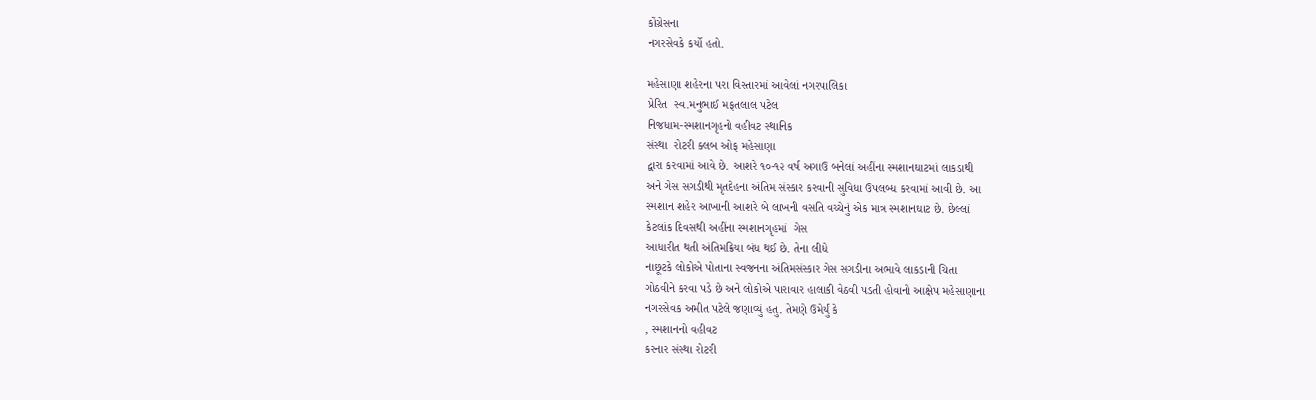કોંગ્રેસના
નગરસેવકે કર્યો હતો.

મહેસાણા શહેરના પરા વિસ્તારમાં આવેલાં નગરપાલિકા
પ્રેરિત  સ્વ.મનુભાઈ મફતલાલ પટેલ
નિજધામ-સ્મશાનગૃહનો વહીવટ સ્થાનિક
સંસ્થા  રોટરી ક્લબ ઓફ મહેસાણા
દ્વારા કરવામાં આવે છે. આશરે ૧૦-૧૨ વર્ષ અગાઉ બનેલાં અહીંના સ્મશાનઘાટમાં લાકડાથી
અને ગેસ સગડીથી મૃતદેહના અંતિમ સંસ્કાર કરવાની સુવિધા ઉપલબ્ધ કરવામાં આવી છે. આ
સ્મશાન શહેર આખાની આશરે બે લાખની વસતિ વચ્ચેનું એક માત્ર સ્મશાનઘાટ છે. છેલ્લાં
કેટલાંક દિવસથી અહીંના સ્મશાનગૃહમાં  ગેસ
આધારીત થતી અંતિમક્રિયા બંધ થઈ છે. તેના લીધે
નાછૂટકે લોકોએ પોતાના સ્વજનના અંતિમસંસ્કાર ગેસ સગડીના અભાવે લાકડાની ચિતા
ગોઠવીને કરવા પડે છે અને લોકોએ પારાવાર હાલાકી વેઠવી પડતી હોવાનો આક્ષેપ મહેસાણાના
નગરસેવક અમીત પટેલે જણાવ્યું હતુ. તેમણે ઉમેર્યું કે
, સ્મશાનનો વહીવટ
કરનાર સંસ્થા રોટરી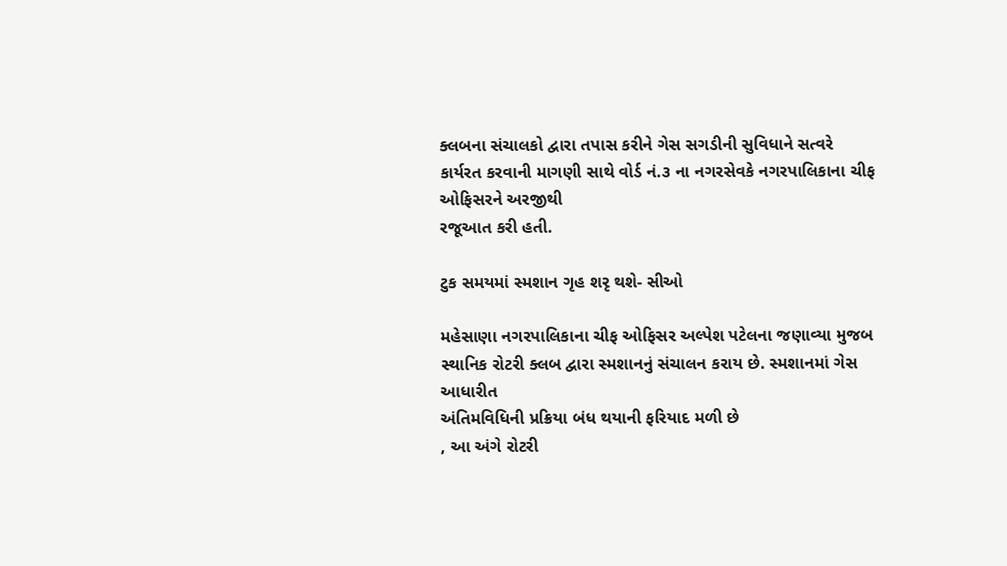ક્લબના સંચાલકો દ્વારા તપાસ કરીને ગેસ સગડીની સુવિધાને સત્વરે
કાર્યરત કરવાની માગણી સાથે વોર્ડ નં.૩ ના નગરસેવકે નગરપાલિકાના ચીફ ઓફિસરને અરજીથી
રજૂઆત કરી હતી.

ટુક સમયમાં સ્મશાન ગૃહ શરૃ થશે- સીઓ

મહેસાણા નગરપાલિકાના ચીફ ઓફિસર અલ્પેશ પટેલના જણાવ્યા મુજબ
સ્થાનિક રોટરી ક્લબ દ્વારા સ્મશાનનું સંચાલન કરાય છે. સ્મશાનમાં ગેસ આધારીત
અંતિમવિધિની પ્રક્રિયા બંધ થયાની ફરિયાદ મળી છે
, આ અંગે રોટરી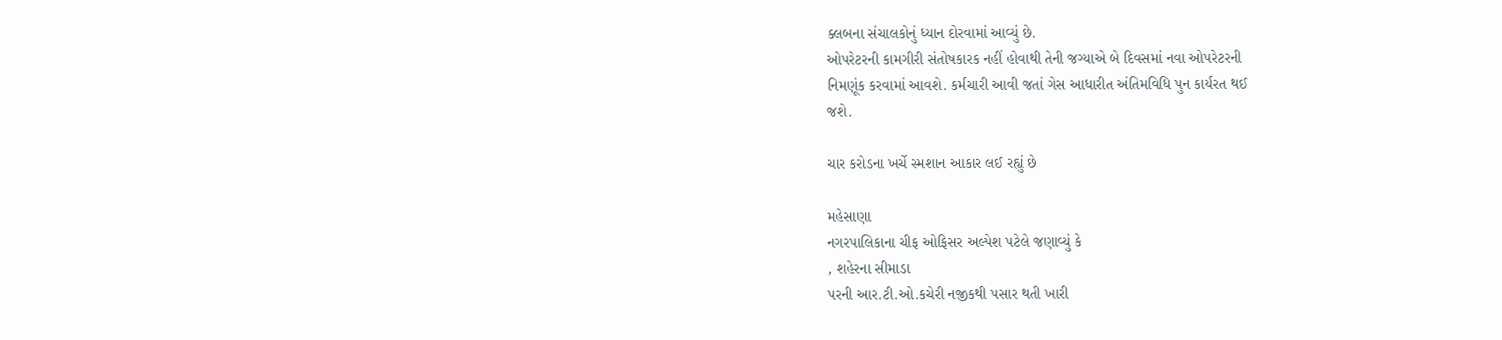ક્લબના સંચાલકોનું ધ્યાન દોરવામાં આવ્યું છે.
ઓપરેટરની કામગીરી સંતોષકારક નહીં હોવાથી તેની જગ્યાએ બે દિવસમાં નવા ઓપરેટરની
નિમણૂંક કરવામાં આવશે. કર્મચારી આવી જતાં ગેસ આધારીત અંતિમવિધિ પુન કાર્યરત થઈ
જશે.

ચાર કરોડના ખર્ચે સ્મશાન આકાર લઈ રહ્યું છે

મહેસાણા
નગરપાલિકાના ચીફ ઓફિસર અલ્પેશ પટેલે જણાવ્યું કે
, શહેરના સીમાડા
પરની આર.ટી.ઓ.કચેરી નજીકથી પસાર થતી ખારી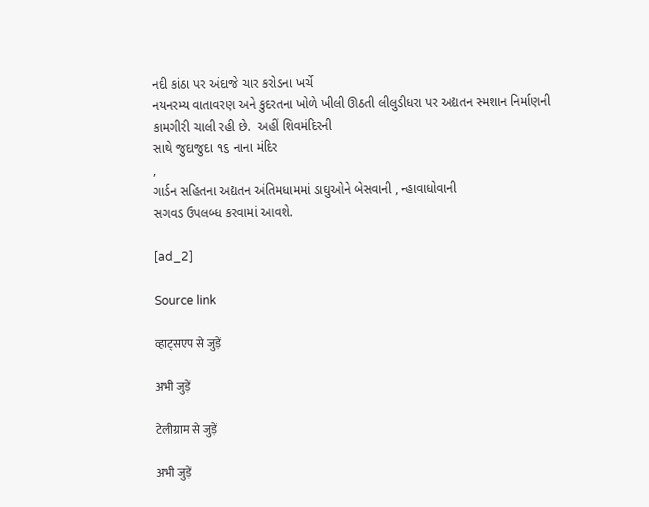નદી કાંઠા પર અંદાજે ચાર કરોડના ખર્ચે
નયનરમ્ય વાતાવરણ અને કુદરતના ખોળે ખીલી ઊઠતી લીલુડીધરા પર અદ્યતન સ્મશાન નિર્માણની
કામગીરી ચાલી રહી છે.  અહીં શિવમંદિરની
સાથે જુદાજુદા ૧૬ નાના મંદિર
,
ગાર્ડન સહિતના અદ્યતન અંતિમધામમાં ડાઘુઓને બેસવાની , ન્હાવાધોવાની
સગવડ ઉપલબ્ધ કરવામાં આવશે.

[ad_2]

Source link

व्हाट्सएप से जुड़ें

अभी जुड़ें

टेलीग्राम से जुड़ें

अभी जुड़ें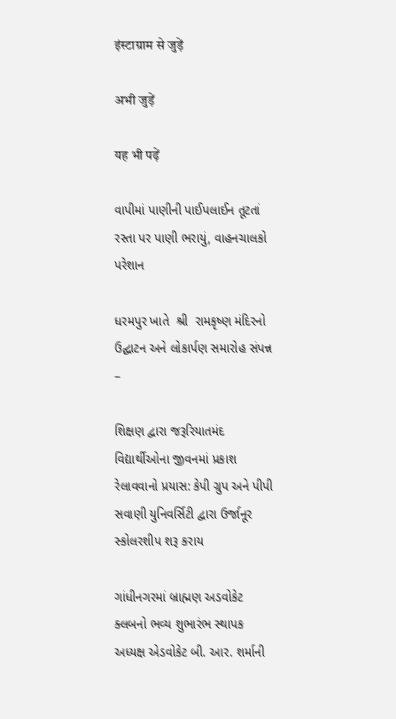इंस्टाग्राम से जुड़ें

अभी जुड़ें

यह भी पढ़ें

વાપીમાં પાણીની પાઈપલાઈન તૂટતાં રસ્તા પર પાણી ભરાયું, વાહનચાલકો પરેશાન

ધરમપુર ખાતે  શ્રી  રામકૃષ્ણ મંદિરનો ઉદ્ઘાટન અને લોકાર્પણ સમારોહ સંપન્ન –

શિક્ષણ દ્વારા જરૂરિયાતમંદ વિદ્યાર્થીઓના જીવનમાં પ્રકાશ રેલાવવાનો પ્રયાસ: કેપી ગ્રુપ અને પીપી સવાણી યુનિવર્સિટી દ્વારા ઉર્જાનૂર સ્કોલરશીપ શરૂ કરાય

ગાંધીનગરમાં બ્રાહ્મણ અડવોકેટ ક્લબનો ભવ્ય શુભારંભ સ્થાપક અધ્યક્ષ એડવોકેટ બી. આર. શર્માની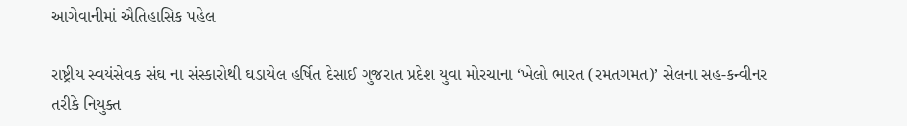આગેવાનીમાં ઐતિહાસિક પહેલ

રાષ્ટ્રીય સ્વયંસેવક સંઘ ના સંસ્કારોથી ઘડાયેલ હર્ષિત દેસાઈ ગુજરાત પ્રદેશ યુવા મોરચાના ‘ખેલો ભારત (રમતગમત)’ સેલના સહ-કન્વીનર તરીકે નિયુક્ત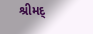શ્રીમદ્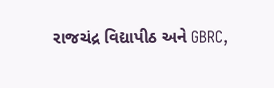રાજચંદ્ર વિદ્યાપીઠ અને GBRC,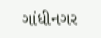ગાંધીનગર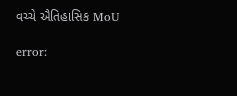વચ્ચે ઐતિહાસિક MoU

error: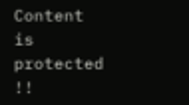Content is protected !!